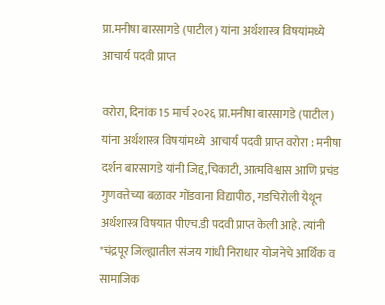प्रा.मनीषा बारसागडे (पाटील) यांना अर्थशास्त्र विषयांमध्ये आचार्य पदवी प्राप्त

वरोरा, दिनांक 15 मार्च २०२६ प्रा.मनीषा बारसागडे (पाटील) यांना अर्थशास्त्र विषयांमध्ये  आचार्य पदवी प्राप्त वरोरा : मनीषा दर्शन बारसागडे यांनी जिद्द,चिकाटी, आत्मविश्वास आणि प्रचंड गुणवत्तेच्या बळावर गोंडवाना विद्यापीठ, गडचिरोली येथून अर्थशास्त्र विषयात पीएच.डी पदवी प्राप्त केली आहे. त्यांनी "चंद्रपूर जिल्ह्यातील संजय गांधी निराधार योजनेचे आर्थिक व सामाजिक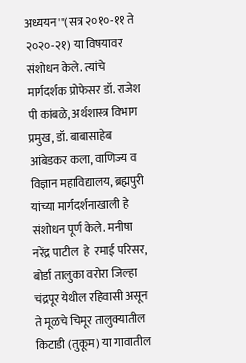अध्ययन'"(सत्र २०१०-११ ते २०२०-२१) या विषयावर संशोधन केले. त्यांचे मार्गदर्शक प्रोफेसर डॉ. राजेश पी कांबळे, अर्थशास्त्र विभाग प्रमुख, डॉ. बाबासाहेब आंबेडकर कला, वाणिज्य व विज्ञान महाविद्यालय, ब्रह्मपुरी यांच्या मार्गदर्शनाखाली हे संशोधन पूर्ण केले. मनीषा नरेंद्र पाटील  हे  रमाई परिसर, बोर्डा तालुका वरोरा जिल्हा चंद्रपूर येथील रहिवासी असून ते मूळचे चिमूर तालुक्यातील किटाडी (तुकूम) या गावातील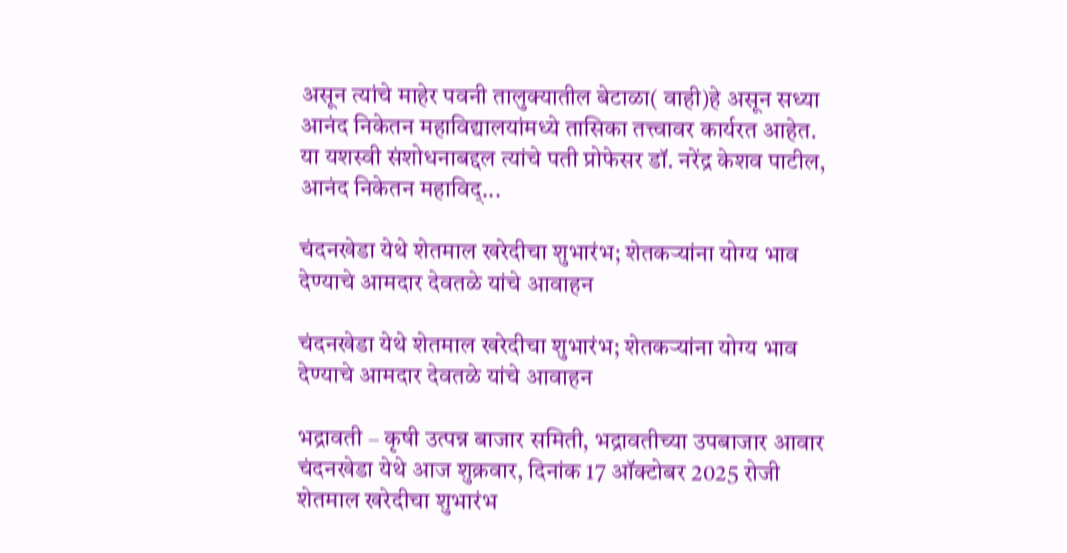असून त्यांचे माहेर पवनी तालुक्यातील बेटाळा( वाही)हे असून सध्या आनंद निकेतन महाविद्यालयांमध्ये तासिका तत्त्वावर कार्यरत आहेत. या यशस्वी संशोधनाबद्दल त्यांचे पती प्रोफेसर डॉ. नरेंद्र केशव पाटील, आनंद निकेतन महाविद्...

चंदनखेडा येथे शेतमाल खरेदीचा शुभारंभ; शेतकऱ्यांना योग्य भाव देण्याचे आमदार देवतळे यांचे आवाहन

चंदनखेडा येथे शेतमाल खरेदीचा शुभारंभ; शेतकऱ्यांना योग्य भाव देण्याचे आमदार देवतळे यांचे आवाहन

भद्रावती – कृषी उत्पन्न बाजार समिती, भद्रावतीच्या उपबाजार आवार चंदनखेडा येथे आज शुक्रवार, दिनांक 17 ऑक्टोबर 2025 रोजी शेतमाल खरेदीचा शुभारंभ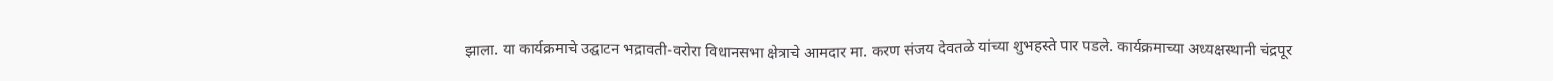झाला. या कार्यक्रमाचे उद्घाटन भद्रावती-वरोरा विधानसभा क्षेत्राचे आमदार मा. करण संजय देवतळे यांच्या शुभहस्ते पार पडले. कार्यक्रमाच्या अध्यक्षस्थानी चंद्रपूर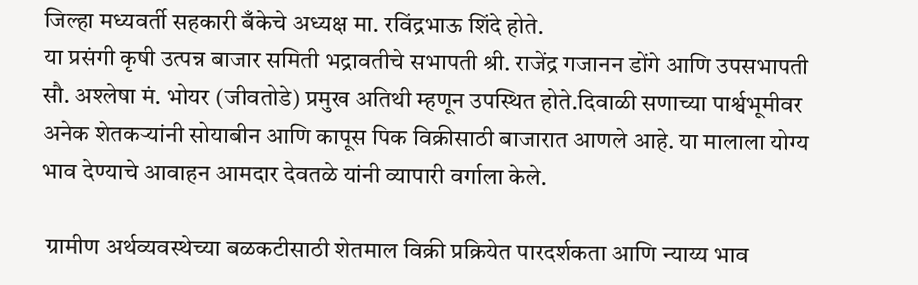जिल्हा मध्यवर्ती सहकारी बँकेचे अध्यक्ष मा. रविंद्रभाऊ शिंदे होते.
या प्रसंगी कृषी उत्पन्न बाजार समिती भद्रावतीचे सभापती श्री. राजेंद्र गजानन डोंगे आणि उपसभापती सौ. अश्लेषा मं. भोयर (जीवतोडे) प्रमुख अतिथी म्हणून उपस्थित होते.दिवाळी सणाच्या पार्श्वभूमीवर अनेक शेतकऱ्यांनी सोयाबीन आणि कापूस पिक विक्रीसाठी बाजारात आणले आहे. या मालाला योग्य भाव देण्याचे आवाहन आमदार देवतळे यांनी व्यापारी वर्गाला केले.

 ग्रामीण अर्थव्यवस्थेच्या बळकटीसाठी शेतमाल विक्री प्रक्रियेत पारदर्शकता आणि न्याय्य भाव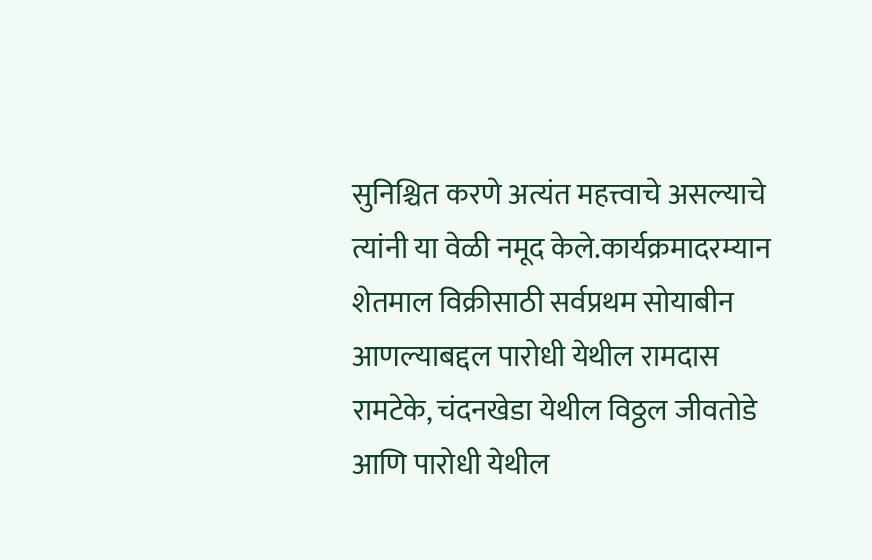सुनिश्चित करणे अत्यंत महत्त्वाचे असल्याचे त्यांनी या वेळी नमूद केले.कार्यक्रमादरम्यान शेतमाल विक्रीसाठी सर्वप्रथम सोयाबीन आणल्याबद्दल पारोधी येथील रामदास रामटेके, चंदनखेडा येथील विठ्ठल जीवतोडे आणि पारोधी येथील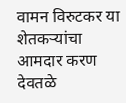वामन विरुटकर या शेतकऱ्यांचा आमदार करण देवतळे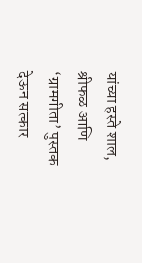यांच्या हस्ते शाल, श्रीफळ आणि ‘ग्रामगीता’ पुस्तक देऊन सत्कार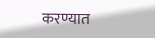करण्यात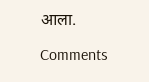आला.

Comments